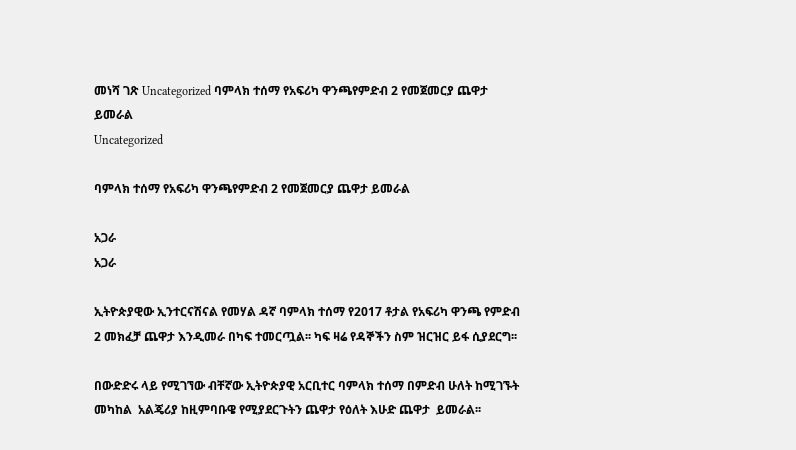መነሻ ገጽ Uncategorized ባምላክ ተሰማ የአፍሪካ ዋንጫየምድብ 2 የመጀመርያ ጨዋታ ይመራል
Uncategorized

ባምላክ ተሰማ የአፍሪካ ዋንጫየምድብ 2 የመጀመርያ ጨዋታ ይመራል

አጋራ
አጋራ

ኢትዮጵያዊው ኢንተርናሽናል የመሃል ዳኛ ባምላክ ተሰማ የ2017 ቶታል የአፍሪካ ዋንጫ የምድብ 2 መክፈቻ ጨዋታ እንዲመራ በካፍ ተመርጧል፡፡ ካፍ ዛሬ የዳኞችን ስም ዝርዝር ይፋ ሲያደርግ፡፡

በውድድሩ ላይ የሚገኘው ብቸኛው ኢትዮጵያዊ አርቢተር ባምላክ ተሰማ በምድብ ሁለት ከሚገኙት መካከል  አልጄሪያ ከዚምባቡዌ የሚያደርጉትን ጨዋታ የዕለት እሁድ ጨዋታ  ይመራል፡፡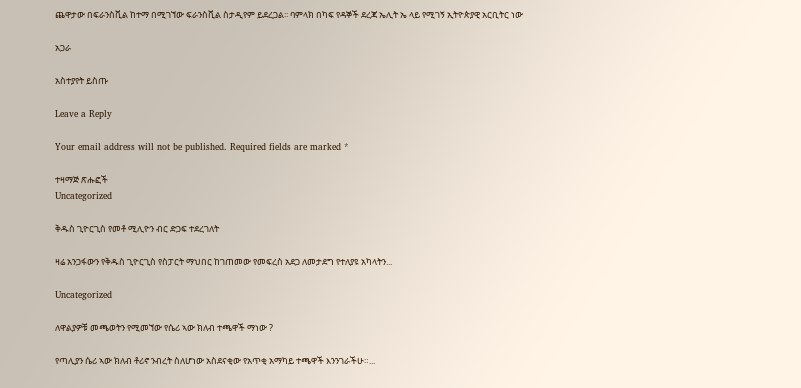ጨዋታው በፍራንስቪል ከተማ በሚገኘው ፍራንስቪል ስታዲየም ይደረጋል፡፡ ባምላክ በካፍ የዳኞች ደረጃ ኤሊት ኤ ላይ የሚገኝ ኢትዮጵያዊ አርቢትር ነው

አጋራ

አስተያየት ይስጡ

Leave a Reply

Your email address will not be published. Required fields are marked *

ተዛማጅ ጽሑፎች
Uncategorized

ቅዱስ ጊዮርጊስ የመቶ ሚሊዮን ብር ድጋፍ ተደረገለት

ዛሬ አንጋፋውን የቅዱስ ጊዮርጊስ የስፓርት ማህበር ከገጠመው የመፍረስ አደጋ ለመታደግ የተለያዩ አካላትን...

Uncategorized

ለዋልያዎቹ መጫወትን የሚመኘው የሴሪ ኣው ክለብ ተጫዋች ማነው ?

የጣሊያን ሴሪ ኣው ክለብ ቶሪኖ ንብረት ስለሆነው አስደናቂው የአጥቂ አማካይ ተጫዋች እንንገራችሁ።...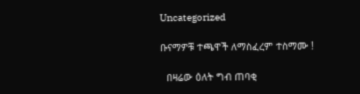Uncategorized

ቡናማዎቹ ተጫዋች ለማስፈረም ተስማሙ !

  በዛሬው ዕለት ግብ ጠባቂ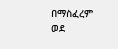በማስፈረም ወደ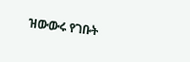ዝውውሩ የገቡት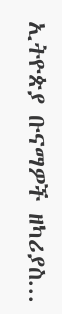ኢትዮጵያ ቡናማዎች ዘካሪያስ...